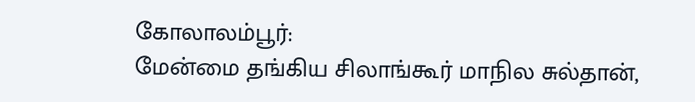கோலாலம்பூர்:
மேன்மை தங்கிய சிலாங்கூர் மாநில சுல்தான்,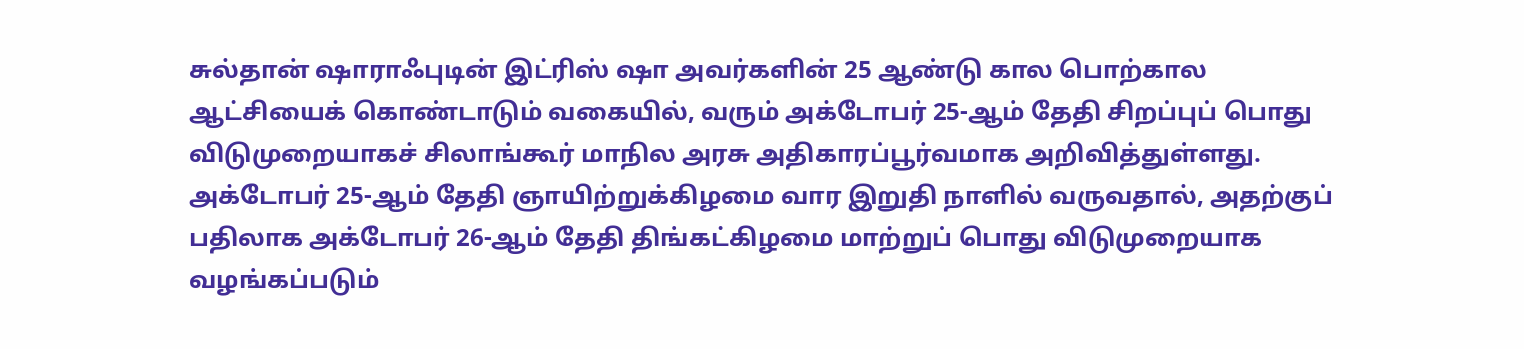சுல்தான் ஷாராஃபுடின் இட்ரிஸ் ஷா அவர்களின் 25 ஆண்டு கால பொற்கால ஆட்சியைக் கொண்டாடும் வகையில், வரும் அக்டோபர் 25-ஆம் தேதி சிறப்புப் பொது விடுமுறையாகச் சிலாங்கூர் மாநில அரசு அதிகாரப்பூர்வமாக அறிவித்துள்ளது.
அக்டோபர் 25-ஆம் தேதி ஞாயிற்றுக்கிழமை வார இறுதி நாளில் வருவதால், அதற்குப் பதிலாக அக்டோபர் 26-ஆம் தேதி திங்கட்கிழமை மாற்றுப் பொது விடுமுறையாக வழங்கப்படும்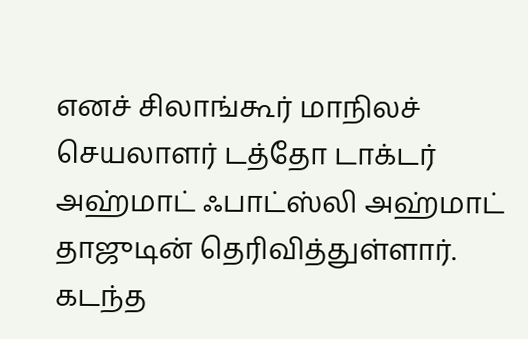எனச் சிலாங்கூர் மாநிலச் செயலாளர் டத்தோ டாக்டர் அஹ்மாட் ஃபாட்ஸ்லி அஹ்மாட் தாஜுடின் தெரிவித்துள்ளார்.
கடந்த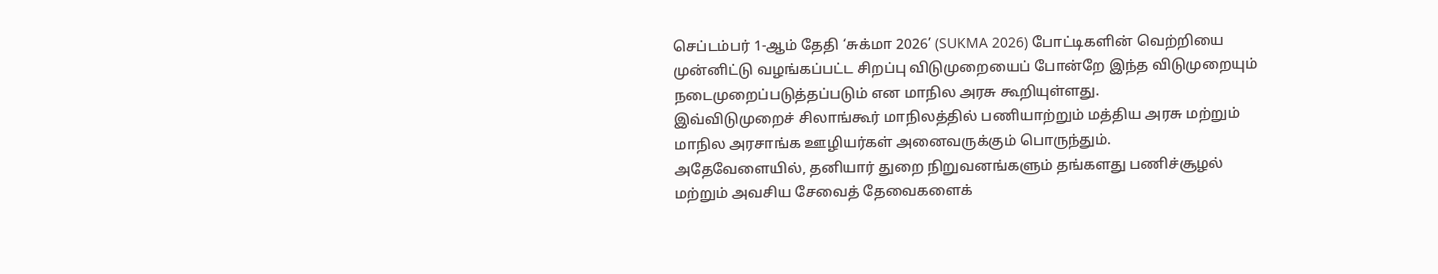செப்டம்பர் 1-ஆம் தேதி ‘சுக்மா 2026’ (SUKMA 2026) போட்டிகளின் வெற்றியை முன்னிட்டு வழங்கப்பட்ட சிறப்பு விடுமுறையைப் போன்றே இந்த விடுமுறையும் நடைமுறைப்படுத்தப்படும் என மாநில அரசு கூறியுள்ளது.
இவ்விடுமுறைச் சிலாங்கூர் மாநிலத்தில் பணியாற்றும் மத்திய அரசு மற்றும் மாநில அரசாங்க ஊழியர்கள் அனைவருக்கும் பொருந்தும்.
அதேவேளையில், தனியார் துறை நிறுவனங்களும் தங்களது பணிச்சூழல் மற்றும் அவசிய சேவைத் தேவைகளைக்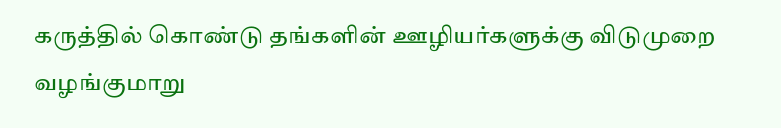கருத்தில் கொண்டு தங்களின் ஊழியர்களுக்கு விடுமுறை வழங்குமாறு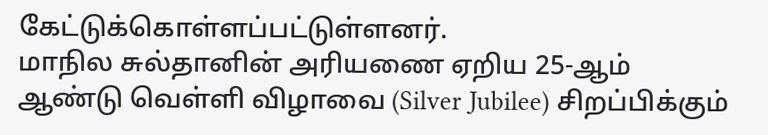கேட்டுக்கொள்ளப்பட்டுள்ளனர்.
மாநில சுல்தானின் அரியணை ஏறிய 25-ஆம் ஆண்டு வெள்ளி விழாவை (Silver Jubilee) சிறப்பிக்கும்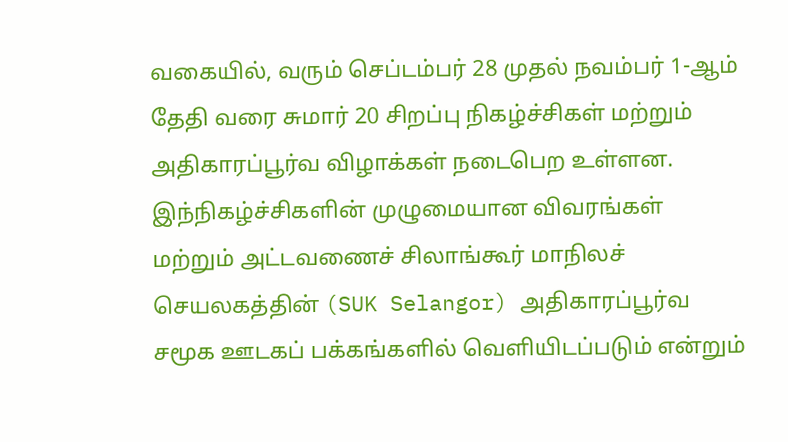வகையில், வரும் செப்டம்பர் 28 முதல் நவம்பர் 1-ஆம் தேதி வரை சுமார் 20 சிறப்பு நிகழ்ச்சிகள் மற்றும் அதிகாரப்பூர்வ விழாக்கள் நடைபெற உள்ளன.
இந்நிகழ்ச்சிகளின் முழுமையான விவரங்கள் மற்றும் அட்டவணைச் சிலாங்கூர் மாநிலச் செயலகத்தின் (SUK Selangor) அதிகாரப்பூர்வ சமூக ஊடகப் பக்கங்களில் வெளியிடப்படும் என்றும்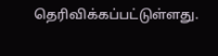தெரிவிக்கப்பட்டுள்ளது.